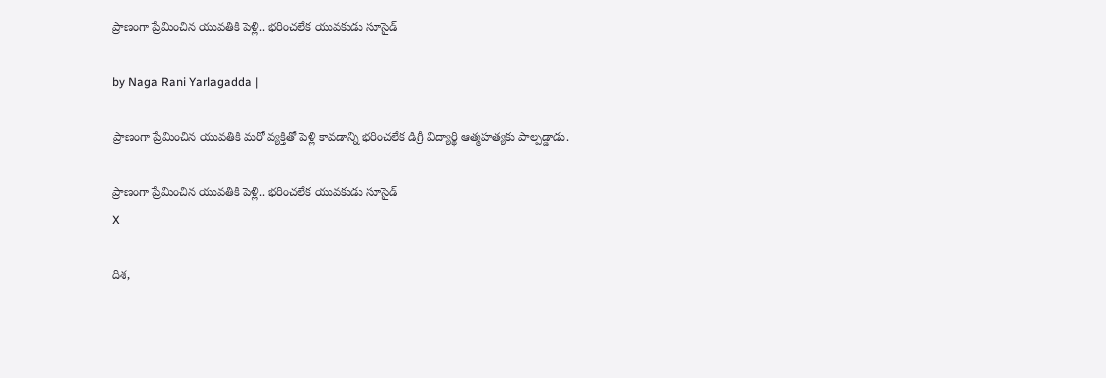ప్రాణంగా ప్రేమించిన యువతికి పెళ్లి.. భరించలేక యువకుడు సూసైడ్

by Naga Rani Yarlagadda |

ప్రాణంగా ప్రేమించిన యువతికి మరో వ్యక్తితో పెళ్లి కావడాన్ని భరించలేక డిగ్రీ విద్యార్థి ఆత్మహత్యకు పాల్పడ్డాడు.

ప్రాణంగా ప్రేమించిన యువతికి పెళ్లి.. భరించలేక యువకుడు సూసైడ్
X

దిశ,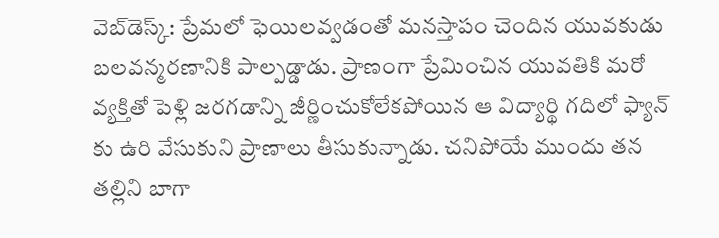వెబ్‌డెస్క్: ప్రేమలో ఫెయిలవ్వడంతో మనస్తాపం చెందిన యువకుడు బలవన్మరణానికి పాల్పడ్డాడు. ప్రాణంగా ప్రేమించిన యువతికి మరో వ్యక్తితో పెళ్లి జరగడాన్ని జీర్ణించుకోలేకపోయిన ఆ విద్యార్థి గదిలో ఫ్యాన్ కు ఉరి వేసుకుని ప్రాణాలు తీసుకున్నాడు. చనిపోయే ముందు తన తల్లిని బాగా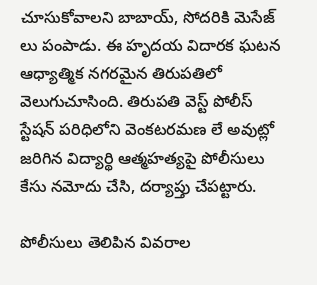చూసుకోవాలని బాబాయ్, సోదరికి మెసేజ్ లు పంపాడు. ఈ హృదయ విదారక ఘటన ఆధ్యాత్మిక నగరమైన తిరుపతిలో వెలుగుచూసింది. తిరుపతి వెస్ట్ పోలీస్ స్టేషన్ పరిధిలోని వెంకటరమణ లే అవుట్లో జరిగిన విద్యార్థి ఆత్మహత్యపై పోలీసులు కేసు నమోదు చేసి, దర్యాప్తు చేపట్టారు.

పోలీసులు తెలిపిన వివరాల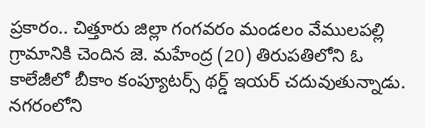ప్రకారం.. చిత్తూరు జిల్లా గంగవరం మండలం వేములపల్లి గ్రామానికి చెందిన జె. మహేంద్ర (20) తిరుపతిలోని ఓ కాలేజీలో బీకాం కంప్యూటర్స్ థర్డ్ ఇయర్ చదువుతున్నాడు. నగరంలోని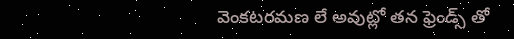వెంకటరమణ లే అవుట్లో తన ఫ్రెండ్స్ తో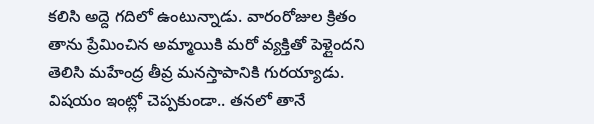కలిసి అద్దె గదిలో ఉంటున్నాడు. వారంరోజుల క్రితం తాను ప్రేమించిన అమ్మాయికి మరో వ్యక్తితో పెళ్లైందని తెలిసి మహేంద్ర తీవ్ర మనస్తాపానికి గురయ్యాడు. విషయం ఇంట్లో చెప్పకుండా.. తనలో తానే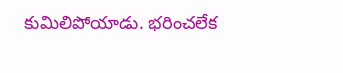కుమిలిపోయాడు. భరించలేక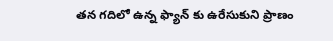తన గదిలో ఉన్న ఫ్యాన్ కు ఉరేసుకుని ప్రాణం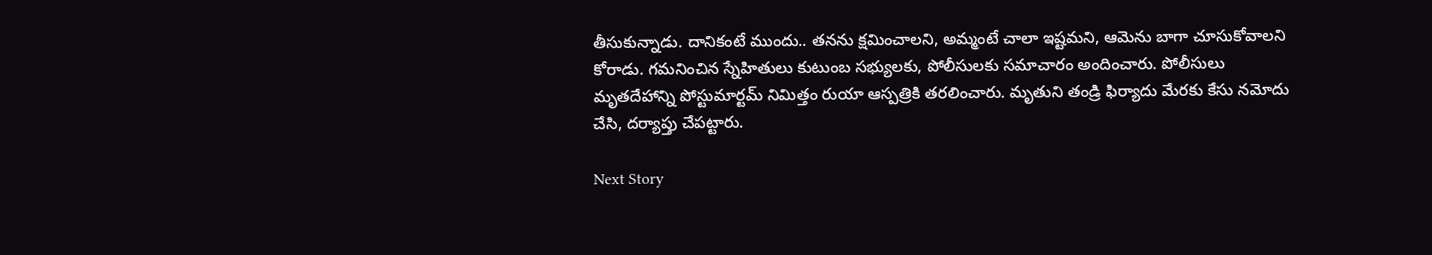తీసుకున్నాడు. దానికంటే ముందు.. తనను క్షమించాలని, అమ్మంటే చాలా ఇష్టమని, ఆమెను బాగా చూసుకోవాలని కోరాడు. గమనించిన స్నేహితులు కుటుంబ సభ్యులకు, పోలీసులకు సమాచారం అందించారు. పోలీసులు మృతదేహాన్ని పోస్టుమార్టమ్ నిమిత్తం రుయా ఆస్పత్రికి తరలించారు. మృతుని తండ్రి ఫిర్యాదు మేరకు కేసు నమోదు చేసి, దర్యాప్తు చేపట్టారు.

Next Story